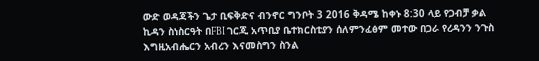ውድ ወዳጃችን ጌታ ቢፍቅድና ብንኖር ግንቦት 3 2016 ቅዳሜ ከቀኑ 8:30 ላይ የጋብቻ ቃል ኪዳን ስነስርዓት በFBI ገርጂ አጥቢያ ቤተክርስቲያን ሰለምንፈፅም መተው በጋራ የረዳንን ንጉስ እግዚአብሔርን አብረን እናመስግን ስንል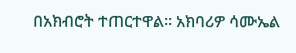በአክብሮት ተጠርተዋል። አክባሪዎ ሳሙኤል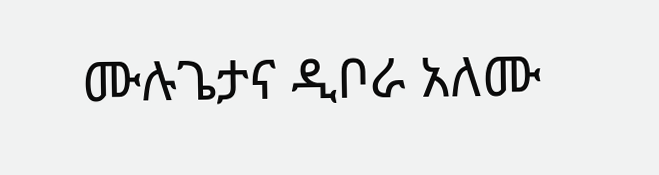ሙሉጌታና ዲቦራ አለሙ